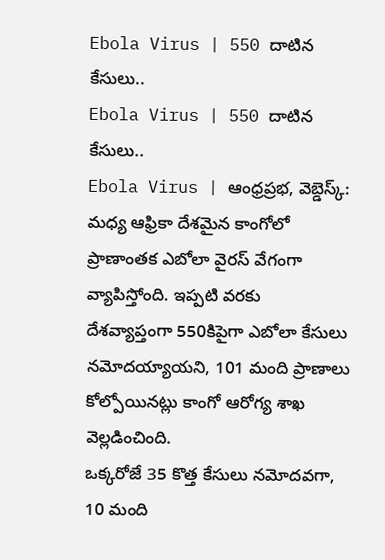Ebola Virus | 550 దాటిన కేసులు..
Ebola Virus | 550 దాటిన కేసులు..
Ebola Virus | ఆంధ్రప్రభ, వెబ్డెస్క్: మధ్య ఆఫ్రికా దేశమైన కాంగోలో ప్రాణాంతక ఎబోలా వైరస్ వేగంగా వ్యాపిస్తోంది. ఇప్పటి వరకు దేశవ్యాప్తంగా 550కిపైగా ఎబోలా కేసులు నమోదయ్యాయని, 101 మంది ప్రాణాలు కోల్పోయినట్లు కాంగో ఆరోగ్య శాఖ వెల్లడించింది.
ఒక్కరోజే 35 కొత్త కేసులు నమోదవగా, 10 మంది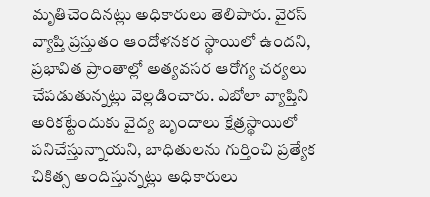మృతిచెందినట్లు అధికారులు తెలిపారు. వైరస్ వ్యాప్తి ప్రస్తుతం ఆందోళనకర స్థాయిలో ఉందని, ప్రభావిత ప్రాంతాల్లో అత్యవసర ఆరోగ్య చర్యలు చేపడుతున్నట్లు వెల్లడించారు. ఎబోలా వ్యాప్తిని అరికట్టేందుకు వైద్య బృందాలు క్షేత్రస్థాయిలో పనిచేస్తున్నాయని, బాధితులను గుర్తించి ప్రత్యేక చికిత్స అందిస్తున్నట్లు అధికారులు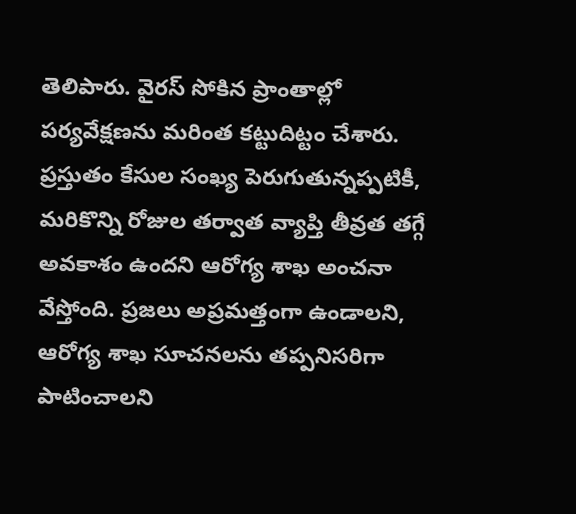తెలిపారు. వైరస్ సోకిన ప్రాంతాల్లో పర్యవేక్షణను మరింత కట్టుదిట్టం చేశారు.
ప్రస్తుతం కేసుల సంఖ్య పెరుగుతున్నప్పటికీ, మరికొన్ని రోజుల తర్వాత వ్యాప్తి తీవ్రత తగ్గే అవకాశం ఉందని ఆరోగ్య శాఖ అంచనా వేస్తోంది. ప్రజలు అప్రమత్తంగా ఉండాలని, ఆరోగ్య శాఖ సూచనలను తప్పనిసరిగా పాటించాలని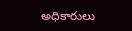అధికారులు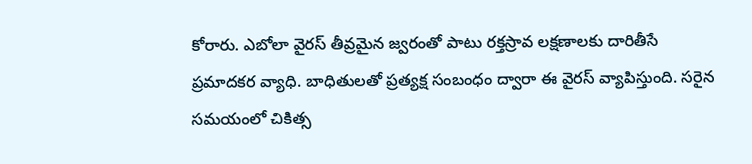కోరారు. ఎబోలా వైరస్ తీవ్రమైన జ్వరంతో పాటు రక్తస్రావ లక్షణాలకు దారితీసే ప్రమాదకర వ్యాధి. బాధితులతో ప్రత్యక్ష సంబంధం ద్వారా ఈ వైరస్ వ్యాపిస్తుంది. సరైన సమయంలో చికిత్స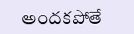అందకపోతే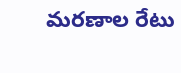మరణాల రేటు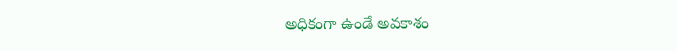అధికంగా ఉండే అవకాశం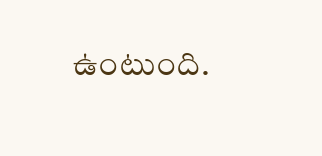ఉంటుంది.